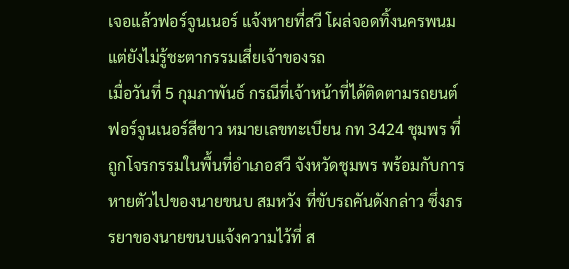เจอแล้วฟอร์จูนเนอร์ แจ้งหายที่สวี โผล่จอดทิ้งนครพนม แต่ยังไม่รู้ชะตากรรมเสี่ยเจ้าของรถ
เมื่อวันที่ 5 กุมภาพันธ์ กรณีที่เจ้าหน้าที่ได้ติดตามรถยนต์ฟอร์จูนเนอร์สีขาว หมายเลขทะเบียน กท 3424 ชุมพร ที่ถูกโจรกรรมในพื้นที่อำเภอสวี จังหวัดชุมพร พร้อมกับการหายตัวไปของนายขนบ สมหวัง ที่ขับรถคันดังกล่าว ซึ่งภรรยาของนายขนบแจ้งความไว้ที่ ส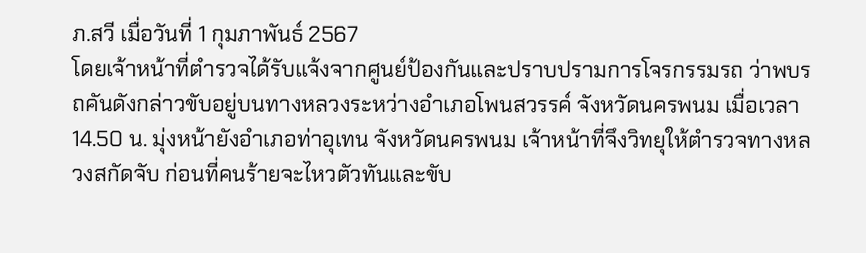ภ.สวี เมื่อวันที่ 1 กุมภาพันธ์ 2567
โดยเจ้าหน้าที่ตำรวจได้รับแจ้งจากศูนย์ป้องกันและปราบปรามการโจรกรรมรถ ว่าพบรถคันดังกล่าวขับอยู่บนทางหลวงระหว่างอำเภอโพนสวรรค์ จังหวัดนครพนม เมื่อเวลา 14.50 น. มุ่งหน้ายังอำเภอท่าอุเทน จังหวัดนครพนม เจ้าหน้าที่จึงวิทยุให้ตำรวจทางหลวงสกัดจับ ก่อนที่คนร้ายจะไหวตัวทันและขับ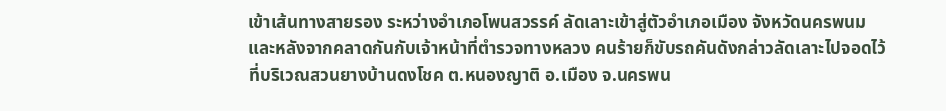เข้าเส้นทางสายรอง ระหว่างอำเภอโพนสวรรค์ ลัดเลาะเข้าสู่ตัวอำเภอเมือง จังหวัดนครพนม และหลังจากคลาดกันกับเจ้าหน้าที่ตำรวจทางหลวง คนร้ายก็ขับรถคันดังกล่าวลัดเลาะไปจอดไว้ที่บริเวณสวนยางบ้านดงโชค ต.หนองญาติ อ.เมือง จ.นครพน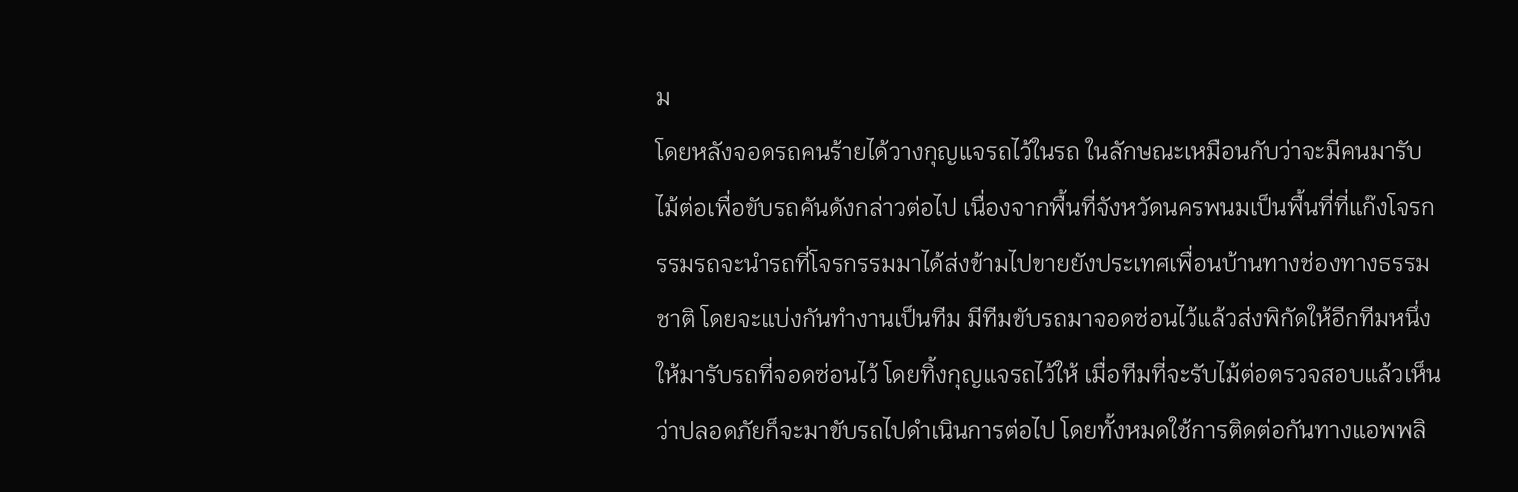ม
โดยหลังจอดรถคนร้ายได้วางกุญแจรถไว้ในรถ ในลักษณะเหมือนกับว่าจะมีคนมารับไม้ต่อเพื่อขับรถคันดังกล่าวต่อไป เนื่องจากพื้นที่จังหวัดนครพนมเป็นพื้นที่ที่แก๊งโจรกรรมรถจะนำรถที่โจรกรรมมาได้ส่งข้ามไปขายยังประเทศเพื่อนบ้านทางช่องทางธรรมชาติ โดยจะแบ่งกันทำงานเป็นทีม มีทีมขับรถมาจอดซ่อนไว้แล้วส่งพิกัดให้อีกทีมหนึ่งให้มารับรถที่จอดซ่อนไว้ โดยทิ้งกุญแจรถไว้ให้ เมื่อทีมที่จะรับไม้ต่อตรวจสอบแล้วเห็นว่าปลอดภัยก็จะมาขับรถไปดำเนินการต่อไป โดยทั้งหมดใช้การติดต่อกันทางแอพพลิ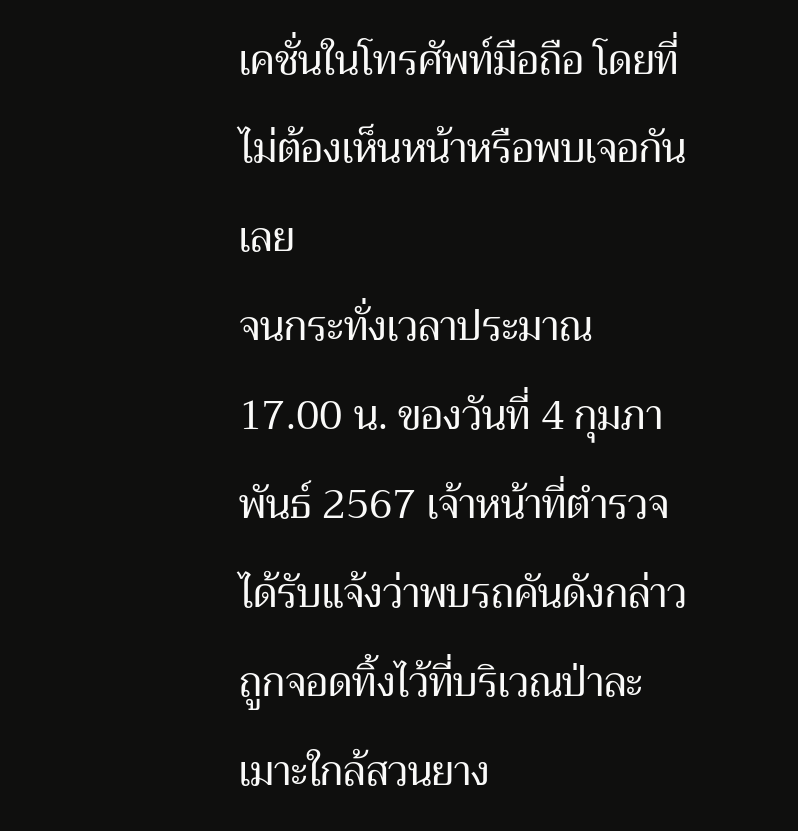เคชั่นในโทรศัพท์มือถือ โดยที่ไม่ต้องเห็นหน้าหรือพบเจอกันเลย
จนกระทั่งเวลาประมาณ 17.00 น. ของวันที่ 4 กุมภาพันธ์ 2567 เจ้าหน้าที่ตำรวจได้รับแจ้งว่าพบรถคันดังกล่าวถูกจอดทิ้งไว้ที่บริเวณป่าละเมาะใกล้สวนยาง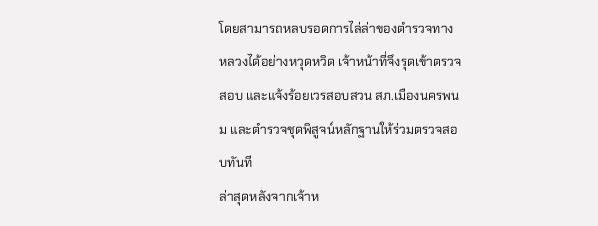โดยสามารถหลบรอดการไล่ล่าของตำรวจทางหลวงได้อย่างหวุดหวิด เจ้าหน้าที่จึงรุดเข้าตรวจสอบ และแจ้งร้อยเวรสอบสวน สภ.เมืองนครพนม และตำรวจชุดพิสูจน์หลักฐานให้ร่วมตรวจสอบทันที
ล่าสุดหลังจากเจ้าห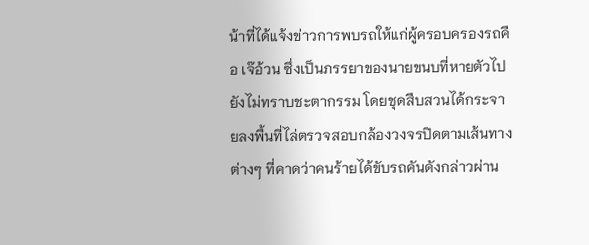น้าที่ได้แจ้งข่าวการพบรถให้แก่ผู้ครอบครองรถคือ เจ๊อ้วน ซึ่งเป็นภรรยาของนายขนบที่หายตัวไป ยังไม่ทราบชะตากรรม โดยชุดสืบสวนได้กระจายลงพื้นที่ไล่ตรวจสอบกล้องวงจรปิดตามเส้นทางต่างๆ ที่คาดว่าคนร้ายได้ขับรถคันดังกล่าวผ่าน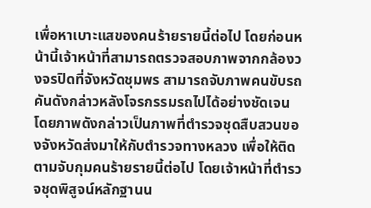เพื่อหาเบาะแสของคนร้ายรายนี้ต่อไป โดยก่อนหน้านี้เจ้าหน้าที่สามารถตรวจสอบภาพจากกล้องวงจรปิดที่จังหวัดชุมพร สามารถจับภาพคนขับรถคันดังกล่าวหลังโจรกรรมรถไปได้อย่างชัดเจน
โดยภาพดังกล่าวเป็นภาพที่ตำรวจชุดสืบสวนของจังหวัดส่งมาให้กับตำรวจทางหลวง เพื่อให้ติดตามจับกุมคนร้ายรายนี้ต่อไป โดยเจ้าหน้าที่ตำรวจชุดพิสูจน์หลักฐานน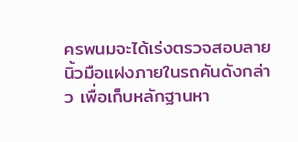ครพนมจะได้เร่งตรวจสอบลายนิ้วมือแฝงภายในรถคันดังกล่าว เพื่อเก็บหลักฐานหา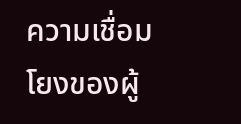ความเชื่อมโยงของผู้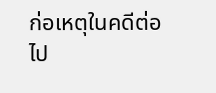ก่อเหตุในคดีต่อไป